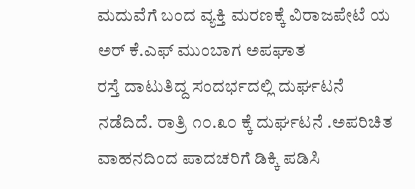ಮದುವೆಗೆ ಬಂದ ವ್ಯಕ್ತಿ ಮರಣಕ್ಕೆ ವಿರಾಜಪೇಟೆ ಯ ಅರ್ ಕೆ.ಎಫ್ ಮುಂಬಾಗ ಅಪಘಾತ
ರಸ್ತೆ ದಾಟುತಿದ್ದ ಸಂದರ್ಭದಲ್ಲಿ ದುರ್ಘಟನೆ ನಡೆದಿದೆ. ರಾತ್ರಿ ೧೦.೩೦ ಕ್ಕೆ ದುರ್ಘಟನೆ .ಅಪರಿಚಿತ ವಾಹನದಿಂದ ಪಾದಚರಿಗೆ ಡಿಕ್ಕಿ ಪಡಿಸಿ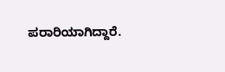ಪರಾರಿಯಾಗಿದ್ದಾರೆ.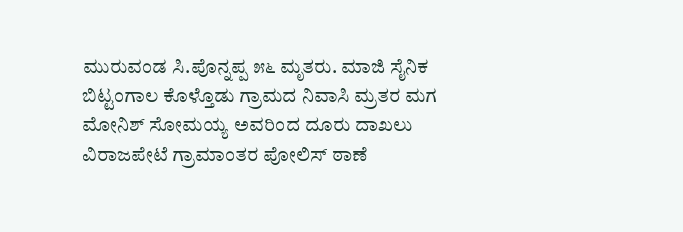ಮುರುವಂಡ ಸಿ.ಪೊನ್ನಪ್ಪ ೫೬ ಮೃತರು. ಮಾಜಿ ಸೈನಿಕ ಬಿಟ್ಟಂಗಾಲ ಕೊಳ್ತೊಡು ಗ್ರಾಮದ ನಿವಾಸಿ ಮ್ರತರ ಮಗ ಮೋನಿಶ್ ಸೋಮಯ್ಯ ಅವರಿಂದ ದೂರು ದಾಖಲು ವಿರಾಜಪೇಟೆ ಗ್ರಾಮಾಂತರ ಪೋಲಿಸ್ ಠಾಣೆ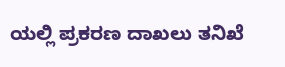ಯಲ್ಲಿ ಪ್ರಕರಣ ದಾಖಲು ತನಿಖೆ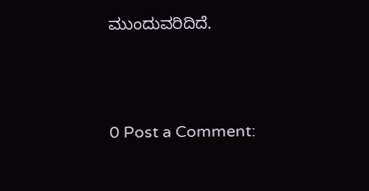ಮುಂದುವರಿದಿದೆ.



0 Post a Comment: